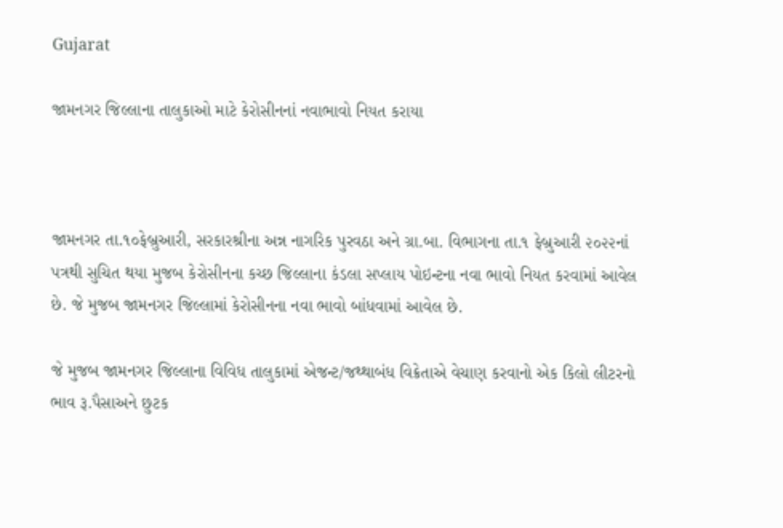Gujarat

જામનગર જિલ્લાના તાલુકાઓ માટે કેરોસીનનાં નવાભાવો નિયત કરાયા



જામનગર તા.૧૦ફેબ્રુઆરી, સરકારશ્રીના અન્ન નાગરિક પુરવઠા અને ગ્રા.બા. વિભાગના તા.૧ ફેબ્રુઆરી ૨૦૨૨નાં પત્રથી સુચિત થયા મુજબ કેરોસીનના કચ્છ જિલ્લાના કંડલા સપ્લાય પોઇન્ટના નવા ભાવો નિયત કરવામાં આવેલ છે. જે મુજબ જામનગર જિલ્લામાં કેરોસીનના નવા ભાવો બાંધવામાં આવેલ છે.

જે મુજબ જામનગર જિલ્લાના વિવિધ તાલુકામાં એજન્ટ/જથ્થાબંધ વિક્રેતાએ વેચાણ કરવાનો એક કિલો લીટરનો ભાવ રૂ.પૈસાઅને છુટક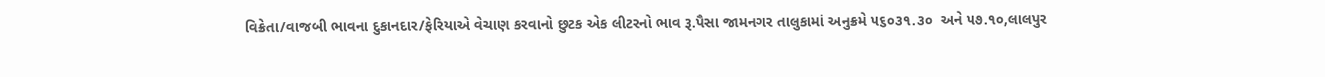વિક્રેતા/વાજબી ભાવના દુકાનદાર/ફેરિયાએ વેચાણ કરવાનો છુટક એક લીટરનો ભાવ રૂ.પૈસા જામનગર તાલુકામાં અનુક્રમે ૫૬૦૩૧.૩૦  અને ૫૭.૧૦,લાલપુર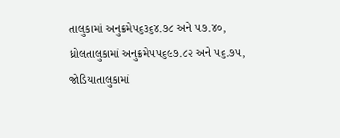તાલુકામાં અનુક્રમે૫૬૩૬૪.૭૮ અને ૫૭.૪૦, ધ્રોલતાલુકામાં અનુક્રમે૫૫૬૯૭.૮૨ અને ૫૬.૭૫, જોડિયાતાલુકામાં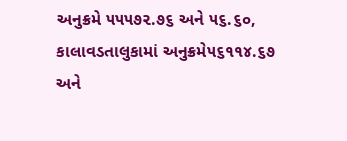અનુક્રમે ૫૫૫૭૨.૭૬ અને ૫૬.૬૦, કાલાવડતાલુકામાં અનુક્રમે૫૬૧૧૪.૬૭ અને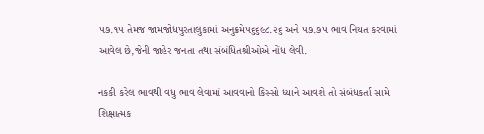૫૭.૧૫ તેમજ જામજોધપુરતાલુકામાં અનુક્રમે૫૬૬૯૮.૨૬ અને ૫૭.૭૫ ભાવ નિયત કરવામાં આવેલ છે,જેની જાહેર જનતા તથા સંબંધિતશ્રીઓએ નોંધ લેવી.

નકકી કરેલ ભાવથી વધુ ભાવ લેવામાં આવવાનો કિસ્‍સો ધ્‍યાને આવશે તો સંબંધકર્તા સામે શિક્ષાત્‍મક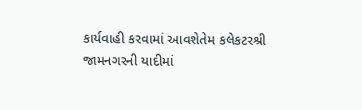કાર્યવાહી કરવામાં આવશેતેમ કલેકટરશ્રી જામનગરની યાદીમાં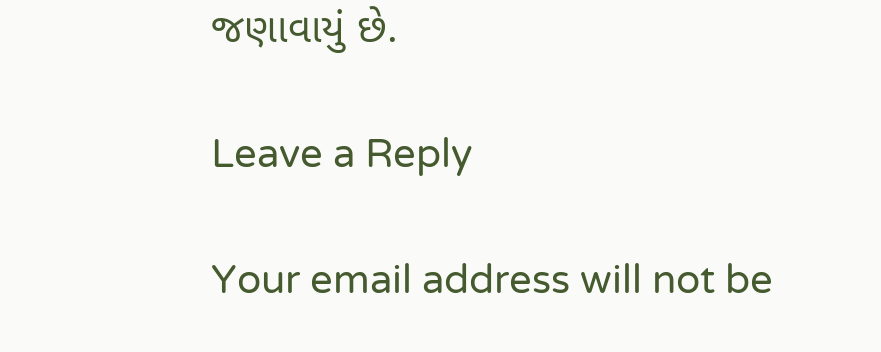જણાવાયું છે.

Leave a Reply

Your email address will not be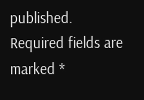published. Required fields are marked *